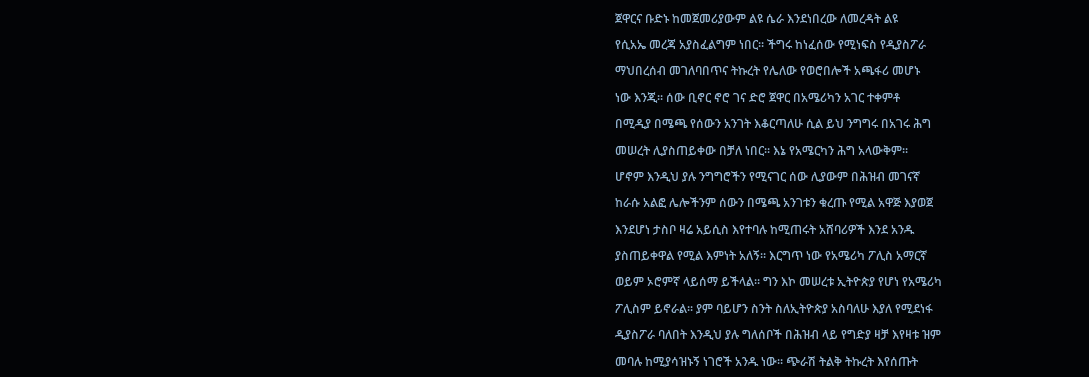ጀዋርና ቡድኑ ከመጀመሪያውም ልዩ ሴራ እንደነበረው ለመረዳት ልዩ

የሲአኤ መረጃ አያስፈልግም ነበር፡፡ ችግሩ ከነፈሰው የሚነፍስ የዲያስፖራ

ማህበረሰብ መገለባበጥና ትኩረት የሌለው የወሮበሎች አጫፋሪ መሆኑ

ነው እንጂ፡፡ ሰው ቢኖር ኖሮ ገና ድሮ ጀዋር በአሜሪካን አገር ተቀምቶ

በሚዲያ በሜጫ የሰውን አንገት እቆርጣለሁ ሲል ይህ ንግግሩ በአገሩ ሕግ

መሠረት ሊያስጠይቀው በቻለ ነበር፡፡ እኔ የአሜርካን ሕግ አላውቅም፡፡

ሆኖም እንዲህ ያሉ ንግግሮችን የሚናገር ሰው ሊያውም በሕዝብ መገናኛ

ከራሱ አልፎ ሌሎችንም ሰውን በሜጫ አንገቱን ቁረጡ የሚል አዋጅ እያወጀ

እንደሆነ ታስቦ ዛሬ አይሲስ እየተባሉ ከሚጠሩት አሸባሪዎች እንደ አንዱ

ያስጠይቀዋል የሚል እምነት አለኝ፡፡ እርግጥ ነው የአሜሪካ ፖሊስ አማርኛ

ወይም ኦሮምኛ ላይሰማ ይችላል፡፡ ግን እኮ መሠረቱ ኢትዮጵያ የሆነ የአሜሪካ

ፖሊስም ይኖራል፡፡ ያም ባይሆን ስንት ስለኢትዮጵያ አስባለሁ እያለ የሚደነፋ

ዲያስፖራ ባለበት እንዲህ ያሉ ግለሰቦች በሕዝብ ላይ የግድያ ዛቻ እየዛቱ ዝም

መባሉ ከሚያሳዝኑኝ ነገሮች አንዱ ነው፡፡ ጭራሽ ትልቅ ትኩረት እየሰጡት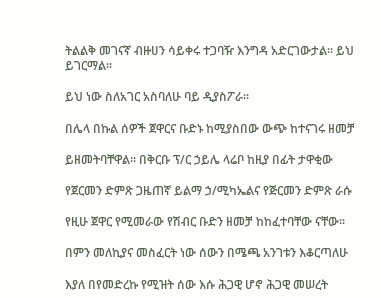ትልልቅ መገናኛ ብዙሀን ሳይቀሩ ተጋባዥ እንግዳ አድርገውታል፡፡ ይህ ይገርማል፡፡

ይህ ነው ስለአገር አስባለሁ ባይ ዲያስፖራ፡፡

በሌላ በኩል ሰዎች ጀዋርና ቡድኑ ከሚያስበው ውጭ ከተናገሩ ዘመቻ

ይዘመትባቸዋል፡፡ በቅርቡ ፕ/ር ኃይሌ ላሬቦ ከዚያ በፊት ታዋቂው

የጀርመን ድምጽ ጋዜጠኛ ይልማ ኃ/ሚካኤልና የጅርመን ድምጽ ራሱ

የዚሁ ጀዋር የሚመራው የሽብር ቡድን ዘመቻ ከከፈተባቸው ናቸው፡፡

በምን መለኪያና መስፈርት ነው ሰውን በሜጫ አንገቱን እቆርጣለሁ

እያለ በየመድረኩ የሚዝት ሰው እሱ ሕጋዊ ሆኖ ሕጋዊ መሠረት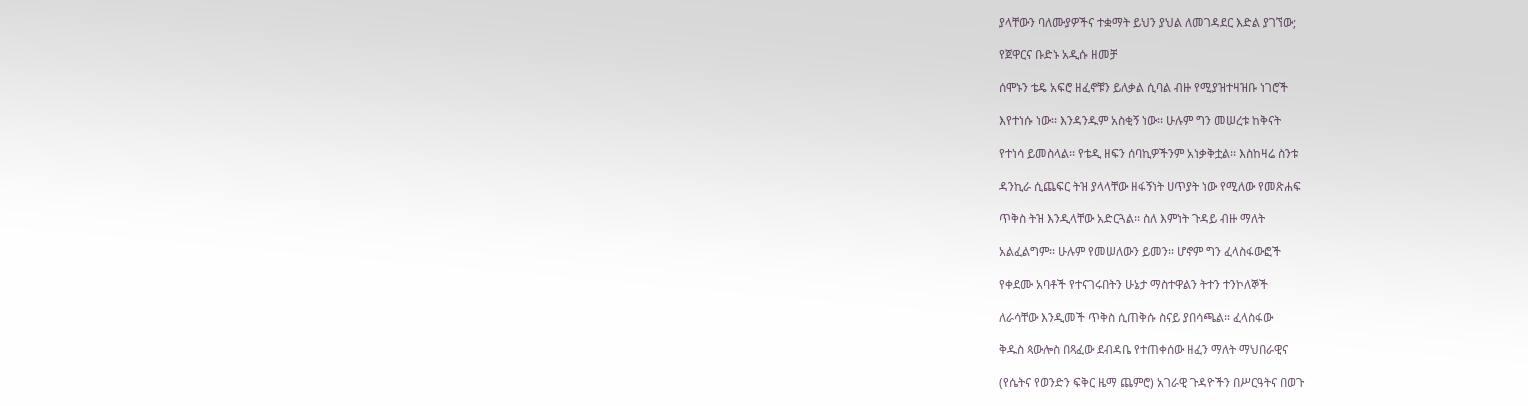ያላቸውን ባለሙያዎችና ተቋማት ይህን ያህል ለመገዳደር እድል ያገኘው;

የጀዋርና ቡድኑ አዲሱ ዘመቻ

ሰሞኑን ቴዴ አፍሮ ዘፈኖቹን ይለቃል ሲባል ብዙ የሚያዝተዛዝቡ ነገሮች

እየተነሱ ነው፡፡ እንዳንዱም አስቂኝ ነው፡፡ ሁሉም ግን መሠረቱ ከቅናት

የተነሳ ይመስላል፡፡ የቴዲ ዘፍን ሰባኪዎችንም አነቃቅቷል፡፡ እስከዛሬ ስንቱ

ዳንኪራ ሲጨፍር ትዝ ያላላቸው ዘፋኝነት ሀጥያት ነው የሚለው የመጽሐፍ

ጥቅስ ትዝ እንዲላቸው አድርጓል፡፡ ስለ እምነት ጉዳይ ብዙ ማለት

አልፈልግም፡፡ ሁሉም የመሠለውን ይመን፡፡ ሆኖም ግን ፈላስፋውፎች

የቀደሙ አባቶች የተናገሩበትን ሁኔታ ማስተዋልን ትተን ተንኮለኞች

ለራሳቸው እንዲመች ጥቅስ ሲጠቅሱ ስናይ ያበሳጫል፡፡ ፈላስፋው

ቅዱስ ጳውሎስ በጻፈው ደብዳቤ የተጠቀሰው ዘፈን ማለት ማህበራዊና

(የሴትና የወንድን ፍቅር ዜማ ጨምሮ) አገራዊ ጉዳዮችን በሥርዓትና በወጉ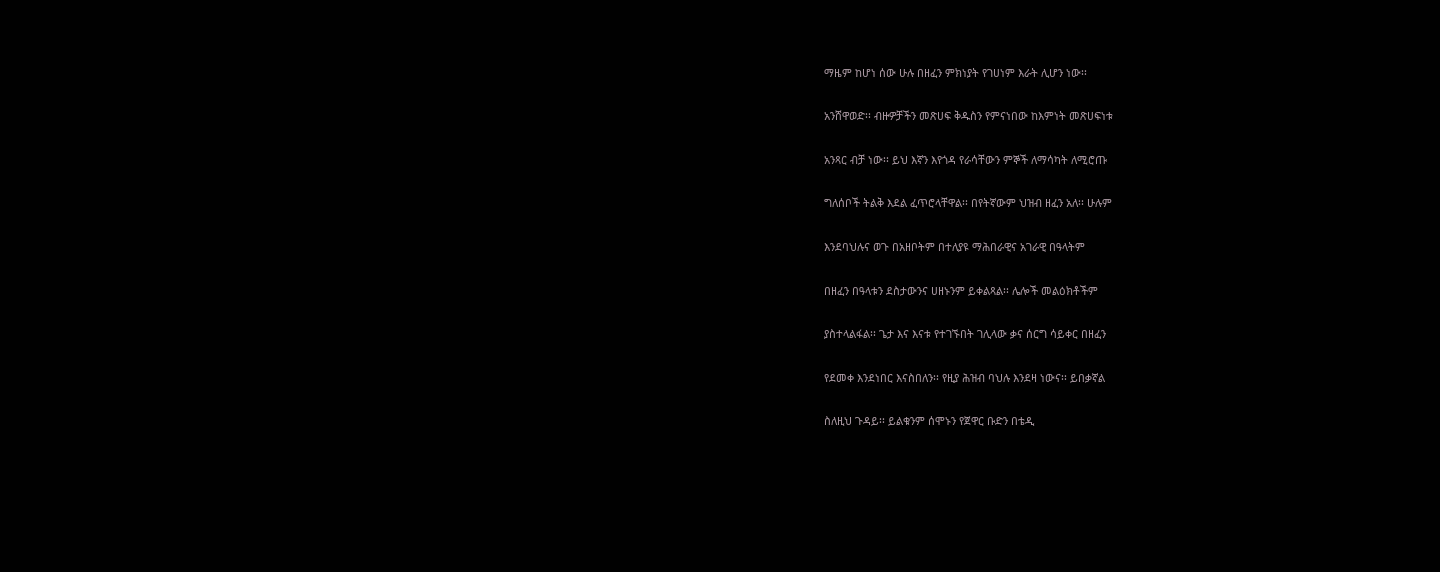ማዜም ከሆነ ሰው ሁሉ በዘፈን ምክነያት የገሀነም እራት ሊሆን ነው፡፡

አንሸዋወድ፡፡ ብዙዎቻችን መጽሀፍ ቅዱስን የምናነበው ከእምነት መጽሀፍነቱ

አንጻር ብቻ ነው፡፡ ይህ እኛን እየጎዳ የራሳቸውን ምኞች ለማሳካት ለሚሮጡ

ግለሰቦች ትልቅ እደል ፈጥሮላቸዋል፡፡ በየትኛውም ህዝብ ዘፈን አለ፡፡ ሁሉም

እንደባህሉና ወጉ በአዘቦትም በተለያዩ ማሕበራዊና አገራዊ በዓላትም

በዘፈን በዓላቱን ደስታውንና ሀዘኑንም ይቀልጻል፡፡ ሌሎች መልዕክቶችም

ያስተላልፋል፡፡ ጌታ እና እናቱ የተገኙበት ገሊላው ቃና ሰርግ ሳይቀር በዘፈን

የደመቀ እንደነበር እናስበለን፡፡ የዚያ ሕዝብ ባህሉ እንደዛ ነውና፡፡ ይበቃኛል

ስለዚህ ጉዳይ፡፡ ይልቁንም ሰሞኑን የጀዋር ቡድን በቴዲ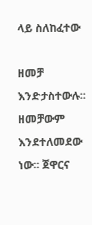ላይ ስለከፈተው

ዘመቻ እንድታስተውሉ፡፡ ዘመቻውም እንደተለመደው ነው፡፡ ጀዋርና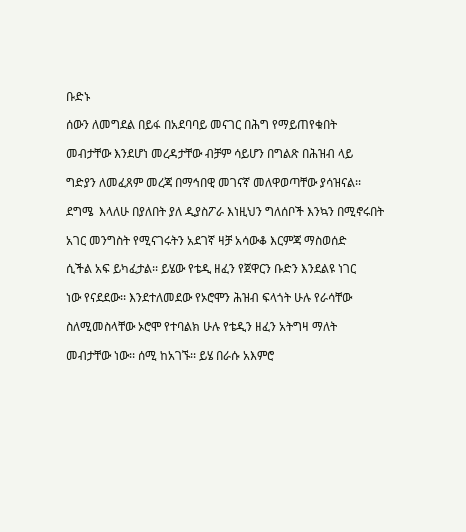ቡድኑ

ሰውን ለመግደል በይፋ በአደባባይ መናገር በሕግ የማይጠየቁበት

መብታቸው እንደሆነ መረዳታቸው ብቻም ሳይሆን በግልጽ በሕዝብ ላይ

ግድያን ለመፈጸም መረጃ በማኅበዊ መገናኛ መለዋወጣቸው ያሳዝናል፡፡

ደግሜ  እላለሁ በያለበት ያለ ዲያስፖራ እነዚህን ግለሰቦች እንኳን በሚኖሩበት

አገር መንግስት የሚናገሩትን አደገኛ ዛቻ አሳውቆ እርምጃ ማስወሰድ

ሲችል አፍ ይካፈታል፡፡ ይሄው የቴዲ ዘፈን የጀዋርን ቡድን እንደልዩ ነገር

ነው የናደደው፡፡ እንደተለመደው የኦሮሞን ሕዝብ ፍላጎት ሁሉ የራሳቸው

ስለሚመስላቸው ኦሮሞ የተባልክ ሁሉ የቴዲን ዘፈን አትግዛ ማለት

መብታቸው ነው፡፡ ሰሚ ከአገኙ፡፡ ይሄ በራሱ አእምሮ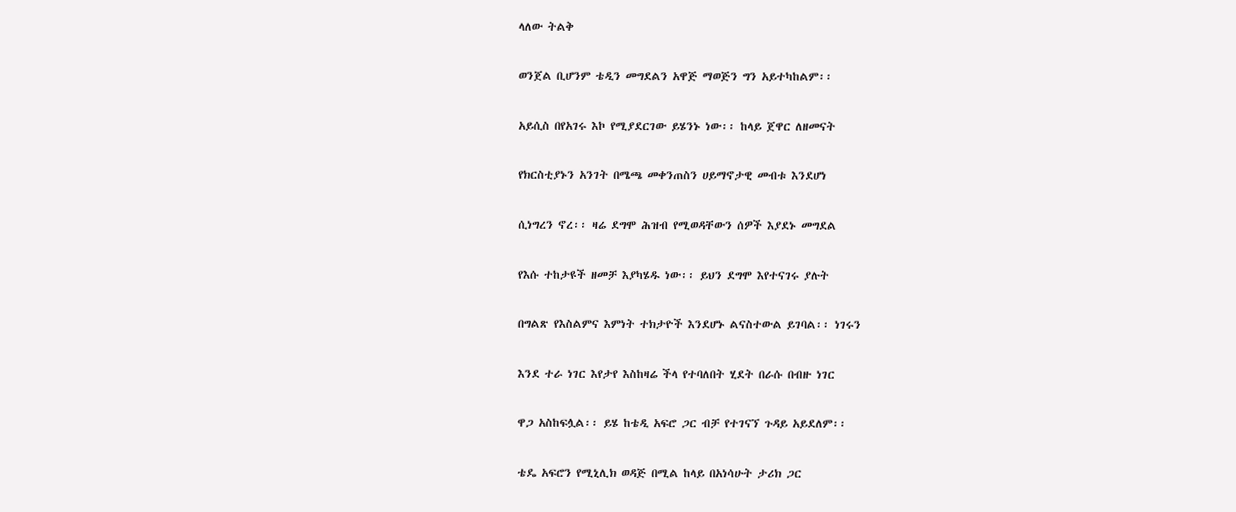ላለው ትልቅ

ወንጀል ቢሆንም ቴዲን መግደልን አዋጅ ማወጅን ግን አይተካከልም፡፡

አይሲስ በየአገሩ እኮ የሚያደርገው ይሄንኑ ነው፡፡ ከላይ ጀዋር ለዘመናት

የክርስቲያኑን አንገት በሜጫ መቀንጠስን ሀይማኖታዊ መብቱ እንደሆነ

ሲነግረን ኖረ፡፡ ዛሬ ደግሞ ሕዝብ የሚወዳቸውን ሰዎች እያደኑ መግደል

የእሱ ተከታዩች ዘመቻ እያካሄዱ ነው፡፡ ይህን ደግሞ እየተናገሩ ያሉት

በግልጽ የእስልምና እምነት ተክታዮች እንደሆኑ ልናስተውል ይገባል፡፡ ነገሩን

እንደ ተራ ነገር እየታየ እስከዛሬ ችላ የተባለበት ሂደት በራሱ በብዙ ነገር

ዋጋ አስከፍሏል፡፡ ይሄ ከቴዲ አፍሮ ጋር ብቻ የተገናኘ ጉዳይ አይደለም፡፡

ቴዴ አፍሮን የሚኒሊክ ወዳጅ በሚል ከላይ በአነሳሁት ታሪክ ጋር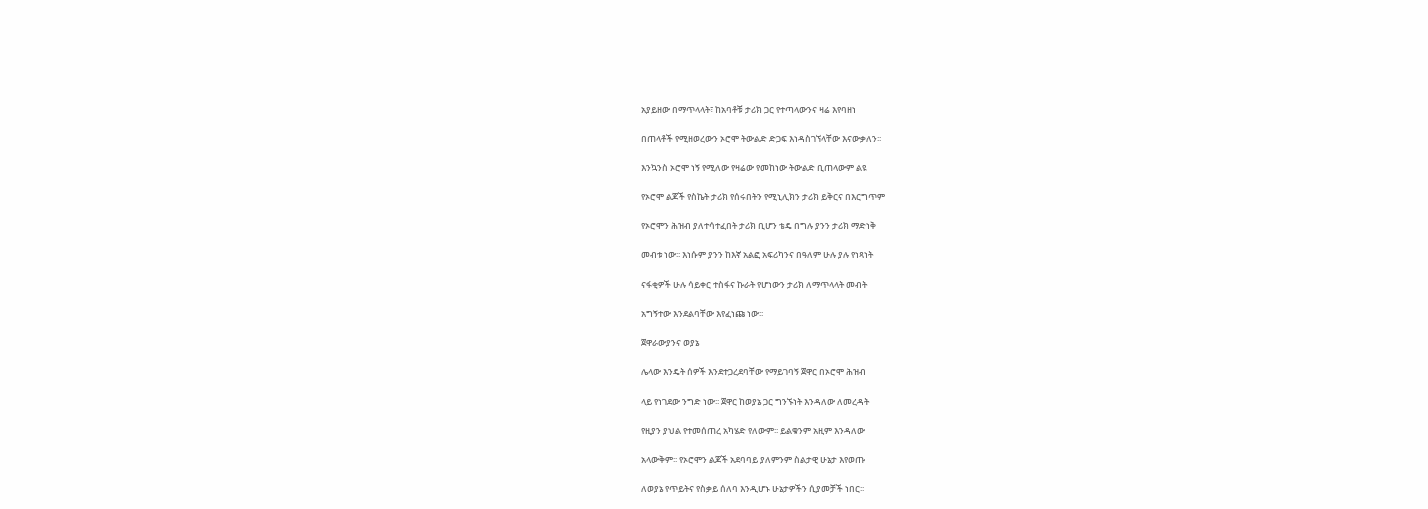አያይዘው በማጥላላት፣ ከአባቶቹ ታሪክ ጋር የተጣላውንና ዛሬ እየባዘነ

በጠላቶች የሚዘወረውን ኦሮሞ ትውልድ ድጋፍ እነዳስገኘላቸው እናውቃለን፡፡

እንኳንስ ኦሮሞ ነኝ የሚለው የዛሬው የመከነው ትውልድ ቢጠላውም ልዩ

የኦሮሞ ልጆች የስኬት ታሪክ የሰሩበትን የሚኒሊክን ታሪክ ይቅርና በእርግጥም

የኦሮሞን ሕዝብ ያለተሳተፈበት ታሪክ ቢሆን ቴዴ በግሉ ያንን ታሪክ ማድነቅ

መብቱ ነው፡፡ እነሱም ያንን ከእኛ አልፎ አፍሪካንና በዓለም ሁሉ ያሉ የነጻነት

ናፋቂዎች ሁሉ ሳይቀር ተስፋና ኩራት የሆነውን ታሪክ ለማጥላላት መብት

አግኝተው እንደልባቸው እየፈነጩ ነው፡፡

ጀዋራውያንና ወያኔ

ሌላው እንዴት ሰዎች እንደተጋረደባቸው የማይገባኝ ጀዋር በኦሮሞ ሕዝብ

ላይ የነገደው ንግድ ነው፡፡ ጀዋር ከወያኔ ጋር ግንኙነት እንዳለው ለመረዳት

የዚያን ያህል የተመሰጠረ አካሄድ የለውም፡፡ ይልቁንም አዚም እንዳለው

አላውቅም፡፡ የኦሮሞን ልጆች አደባባይ ያለምንም ስልታዊ ሁኔታ እየወጡ

ለወያኔ የጥይትና የስቃይ ሰለባ እንዲሆኑ ሁኔታዎችን ሲያመቻች ነበር፡፡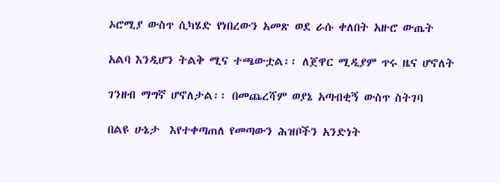ኦሮሚያ ውስጥ ሲካሄድ የነበረውን አመጽ ወደ ራሱ ቀለበት አዙሮ ውጤት

አልባ እንዲሆን ትልቅ ሚና ተጫውቷል፡፡ ለጀዋር ሚዲያም ጥሩ ዜና ሆኖለት

ገንዘብ ማግኛ ሆኖለታል፡፡ በመጨረሻም ወያኔ አጣብቂኝ ውስጥ ስትገባ

በልዩ ሁኔታ  እየተቀጣጠለ የመጣውን ሕዝቦችን አንድነት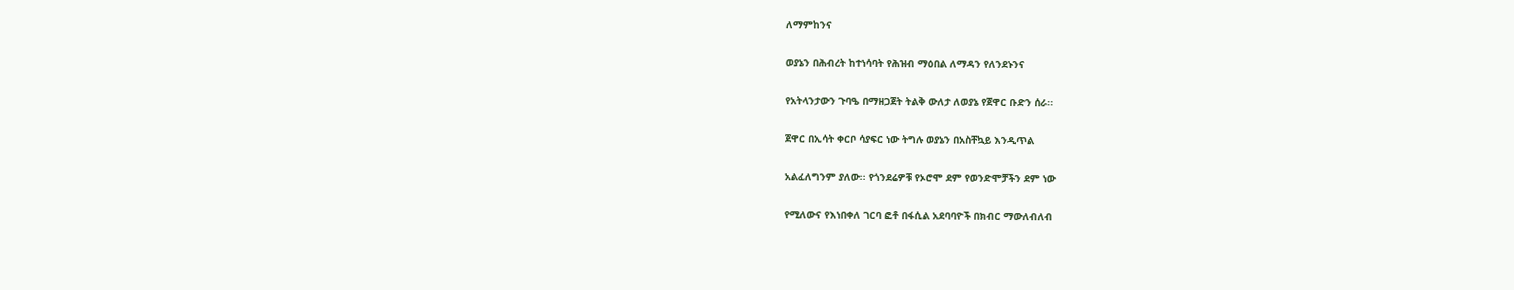ለማምከንና

ወያኔን በሕብረት ከተነሳባት የሕዝብ ማዕበል ለማዳን የለንደኑንና

የአትላንታውን ጉባዔ በማዘጋጀት ትልቅ ውለታ ለወያኔ የጀዋር ቡድን ሰራ፡፡

ጀዋር በኢሳት ቀርቦ ሳያፍር ነው ትግሉ ወያኔን በአስቸኳይ እንዲጥል

አልፈለግንም ያለው፡፡ የጎንደሬዎቹ የኦሮሞ ደም የወንድሞቻችን ደም ነው

የሚለውና የእነበቀለ ገርባ ፎቶ በፋሲል አደባባዮች በክብር ማውለብለብ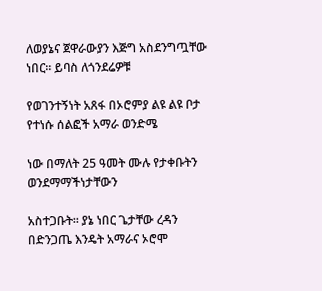ለወያኔና ጀዋራውያን እጅግ አስደንግጧቸው ነበር፡፡ ይባስ ለጎንደሬዎቹ

የወገንተኝነት አጸፋ በኦሮምያ ልዩ ልዩ ቦታ የተነሱ ሰልፎች አማራ ወንድሜ

ነው በማለት 25 ዓመት ሙሉ የታቀቡትን ወንደማማችነታቸውን

አስተጋቡት፡፡ ያኔ ነበር ጌታቸው ረዳን በድንጋጤ እንዴት አማራና ኦሮሞ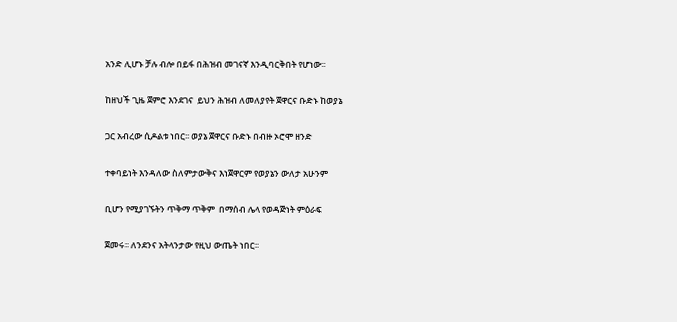አንድ ሊሆኑ ቻሉ ብሎ በይፋ በሕዝብ መገናኛ እንዲባርቅበት የሆነው፡፡

ከዘህች ጊዜ ጀምሮ እንደገና  ይህን ሕዝብ ለመለያየት ጀዋርና ቡድኑ ከወያኔ

ጋር አብረው ሲዶልቱ ነበር፡፡ ወያኔ ጀዋርና ቡድኑ በብዙ ኦሮሞ ዘንድ

ተቀባይነት እንዳለው ስለምታውቅና እነጀዋርም የወያኔን ውለታ አሁንም

ቢሆን የሚያገኙትን ጥቅማ ጥቅም  በማሰብ ሌላ የወዳጅነት ምዕራፍ

ጀመሩ፡፡ ለንደንና አትላንታው የዚህ ውጤት ነበር፡፡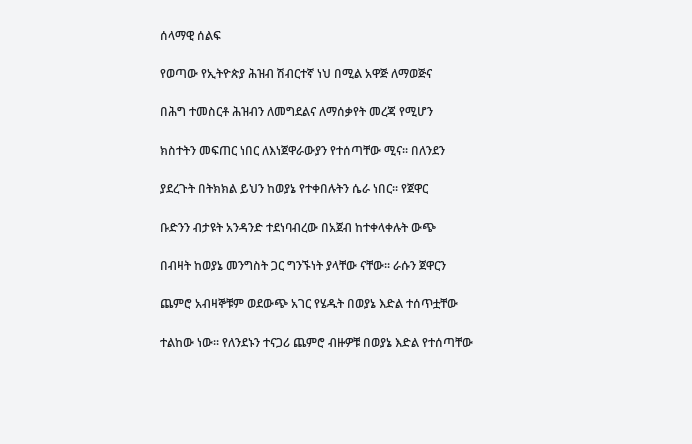ሰላማዊ ሰልፍ

የወጣው የኢትዮጵያ ሕዝብ ሽብርተኛ ነህ በሚል አዋጅ ለማወጅና

በሕግ ተመስርቶ ሕዝብን ለመግደልና ለማሰቃየት መረጃ የሚሆን

ክስተትን መፍጠር ነበር ለእነጀዋራውያን የተሰጣቸው ሚና፡፡ በለንደን

ያደረጉት በትክክል ይህን ከወያኔ የተቀበሉትን ሴራ ነበር፡፡ የጀዋር

ቡድንን ብታዩት አንዳንድ ተደነባብረው በአጀብ ከተቀላቀሉት ውጭ

በብዛት ከወያኔ መንግስት ጋር ግንኙነት ያላቸው ናቸው፡፡ ራሱን ጀዋርን

ጨምሮ አብዛኞቹም ወደውጭ አገር የሄዱት በወያኔ እድል ተሰጥቷቸው

ተልከው ነው፡፡ የለንደኑን ተናጋሪ ጨምሮ ብዙዎቹ በወያኔ እድል የተሰጣቸው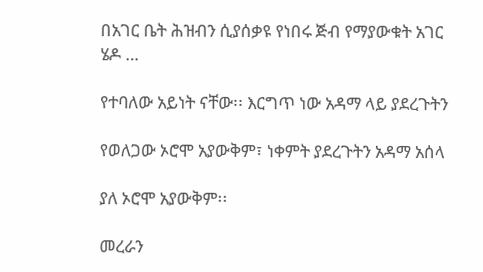በአገር ቤት ሕዝብን ሲያሰቃዩ የነበሩ ጅብ የማያውቁት አገር ሄዶ …

የተባለው አይነት ናቸው፡፡ እርግጥ ነው አዳማ ላይ ያደረጉትን

የወለጋው ኦሮሞ አያውቅም፣ ነቀምት ያደረጉትን አዳማ አሰላ

ያለ ኦሮሞ አያውቅም፡፡

መረራን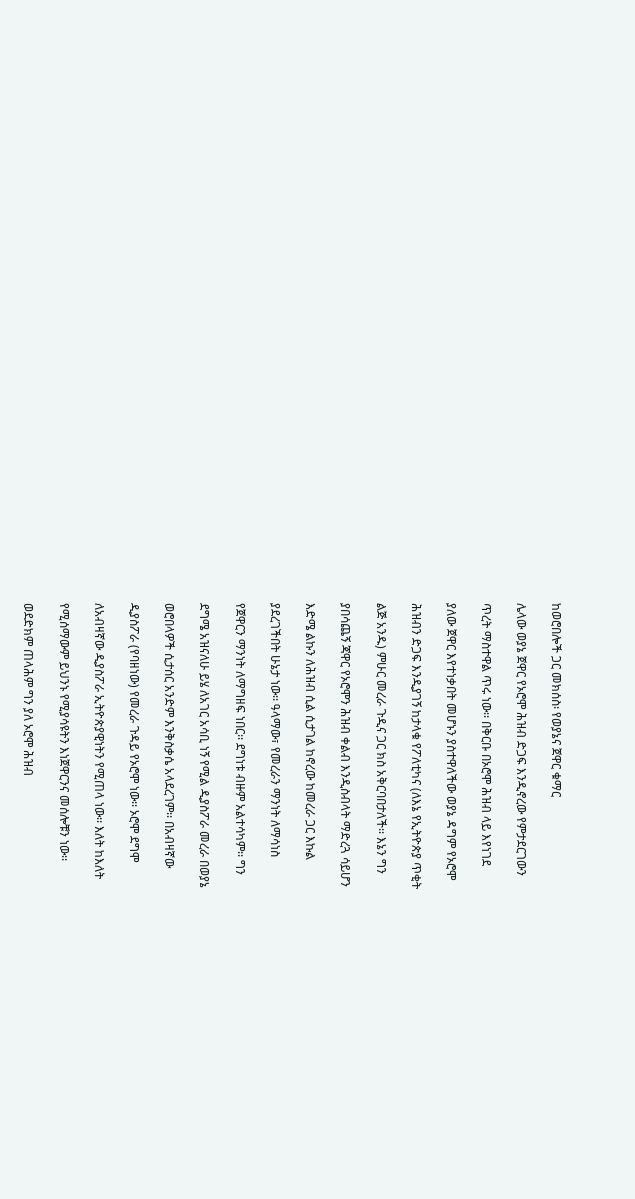ከወሮበሎች ጋር መክሰስ፡ የወያኔና ጀዋር ቁማር

ሌላው ወያኔ ጀዋር የኦሮሞ ሕዝብ ድጋፍ እንዲኖረው የምታደርገውን

ጥረት ማስተዋል ጥሩ ነው፡፡ በቅርቡ በኦሮሞ ሕዝብ ላይ እየነገደ

ያለው ጀዋር እየተነቃበት መሆኑን ያስተዋለችው ወያኔ ዳግም የኦሮሞ

ሕዝብን ድጋፍ እንዲያገኝ ከታላቁ የፖለቲካና (ለእኔ የኢትዮጵያ ጥቂት

ልጅ አንዱ) ምሁር መረራ ጉዲና ጋር ክስ አቅርባበታለች፡፡ እኔን ግን

ያበሳጨኝ ጃዋር የኦሮሞን ሕዝብ ቀልብ እንዲስብላት ማድረጓ ሳይሆን

እድሜ ልኩን ለሕዝብ ሲል ሲታገል ከኖረው ከመረራ ጋር እኩል

ያደረገችበት ሁኔታ ነው፡፡ ዓላማው፣ የመረራን ማንነት ለማሳነስ

የጀዋርን ማንነት ለማግዘፍ ነበር፡፡ ደግነቱ ብዙም አልተሳካም፡፡ ግን

ደግሜ አዝናለሁ ይሄ ለአገር አሳቢ ነኝ የሚል ዲያስፖራ መረራ በወያኔ

ወሮበላዎች ሲታሰር አንድም እንቅስቃሴ አላደረገም፡፡ በአብዛኛው

ዲያስፖራ (የባዘነው) የመረራ ጉዳይ የኦሮሞ ነው፡፡ ኦሮሞ ደግሞ

ለአብዛኛው ዲያስፖራ ኢትዮጵያዊነትን የሚጠላ ነው፡፡ እለት ከእለት

የሚሰማውም ይህንኑ የሚያሳዩትን እነጀዋርንና መሰሎቹን ነው፡፡

ወደድክም ጠላሕም ግን ያለ ኦሮሞ ሕዝብ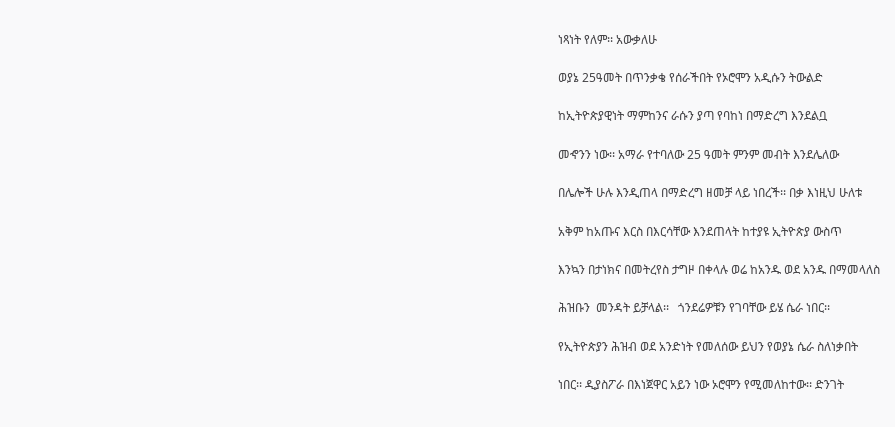ነጻነት የለም፡፡ አውቃለሁ

ወያኔ 25ዓመት በጥንቃቄ የሰራችበት የኦሮሞን አዲሱን ትውልድ

ከኢትዮጵያዊነት ማምከንና ራሱን ያጣ የባከነ በማድረግ እንደልቧ

መኆንን ነው፡፡ አማራ የተባለው 25 ዓመት ምንም መብት እንደሌለው

በሌሎች ሁሉ እንዲጠላ በማድረግ ዘመቻ ላይ ነበረች፡፡ በቃ እነዚህ ሁለቱ

አቅም ከአጡና እርስ በእርሳቸው እንደጠላት ከተያዩ ኢትዮጵያ ውስጥ

እንኳን በታነክና በመትረየስ ታግዞ በቀላሉ ወሬ ከአንዱ ወደ አንዱ በማመላለስ

ሕዝቡን  መንዳት ይቻላል፡፡   ጎንደሬዎቹን የገባቸው ይሄ ሴራ ነበር፡፡

የኢትዮጵያን ሕዝብ ወደ አንድነት የመለሰው ይህን የወያኔ ሴራ ስለነቃበት

ነበር፡፡ ዲያስፖራ በእነጀዋር አይን ነው ኦሮሞን የሚመለከተው፡፡ ድንገት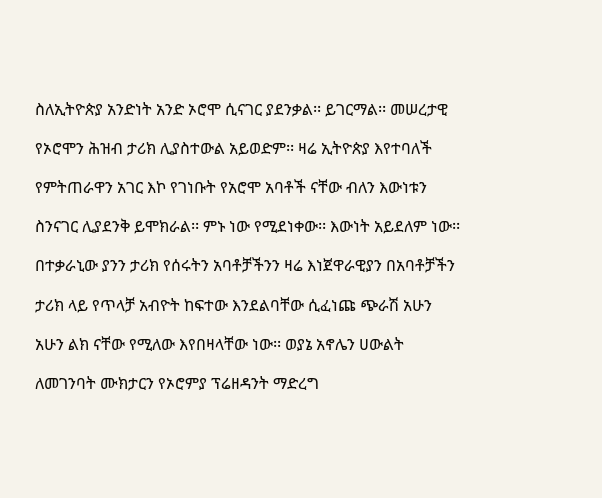ስለኢትዮጵያ አንድነት አንድ ኦሮሞ ሲናገር ያደንቃል፡፡ ይገርማል፡፡ መሠረታዊ

የኦሮሞን ሕዝብ ታሪክ ሊያስተውል አይወድም፡፡ ዛሬ ኢትዮጵያ እየተባለች

የምትጠራዋን አገር እኮ የገነቡት የአሮሞ አባቶች ናቸው ብለን እውነቱን

ስንናገር ሊያደንቅ ይሞክራል፡፡ ምኑ ነው የሚደነቀው፡፡ እውነት አይደለም ነው፡፡

በተቃራኒው ያንን ታሪክ የሰሩትን አባቶቻችንን ዛሬ እነጀዋራዊያን በአባቶቻችን

ታሪክ ላይ የጥላቻ አብዮት ከፍተው እንደልባቸው ሲፈነጩ ጭራሽ አሁን

አሁን ልክ ናቸው የሚለው እየበዛላቸው ነው፡፡ ወያኔ አኖሌን ሀውልት

ለመገንባት ሙክታርን የኦሮምያ ፕሬዘዳንት ማድረግ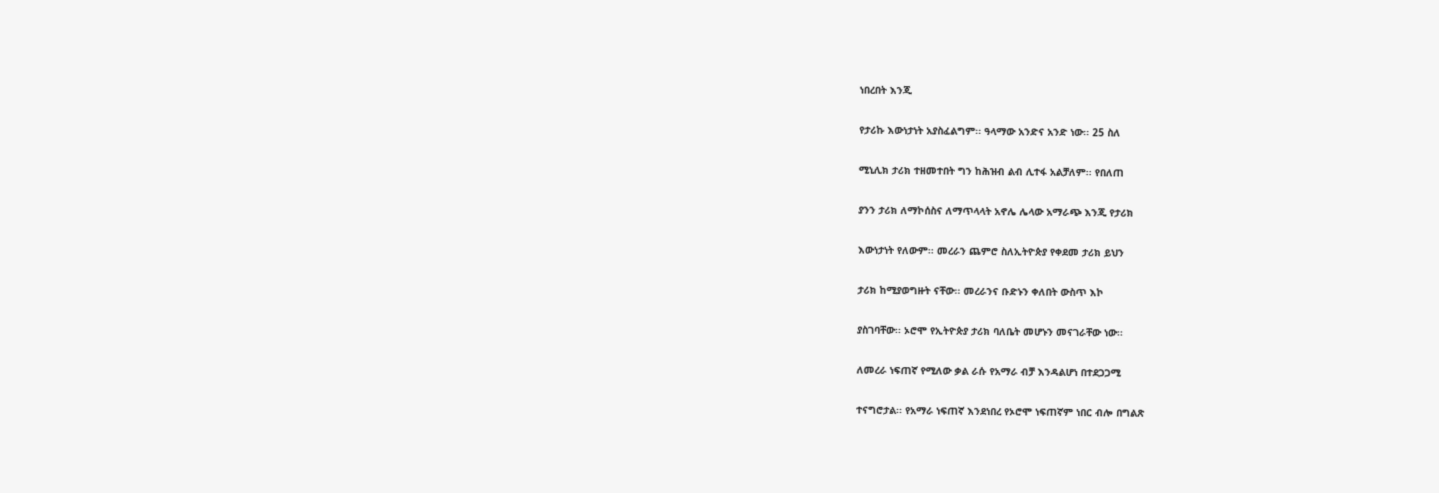ነበረበት እንጂ

የታሪኩ እውነታነት አያስፈልግም፡፡ ዓላማው አንድና አንድ ነው፡፡ 25 ስለ

ሚኒሊክ ታሪክ ተዘመተበት ግን ከሕዝብ ልብ ሊተፋ አልቻለም፡፡ የበለጠ

ያንን ታሪክ ለማኮሰስና ለማጥላላት አኖሌ ሌላው አማራጭ እንጂ የታሪክ

እውነታነት የለውም፡፡ መረራን ጨምሮ ስለኢትዮጵያ የቀደመ ታሪክ ይህን

ታሪክ ከሚያወግዙት ናቸው፡፡ መረራንና ቡድኑን ቀለበት ውስጥ እኮ

ያስገባቸው፡፡ ኦሮሞ የኢትዮጵያ ታሪክ ባለቤት መሆኑን መናገራቸው ነው፡፡

ለመረራ ነፍጠኛ የሚለው ቃል ራሱ የአማራ ብቻ እንዳልሆነ በተደጋጋሚ

ተናግሮታል፡፡ የአማራ ነፍጠኛ እንደነበረ የኦሮሞ ነፍጠኛም ነበር ብሎ በግልጽ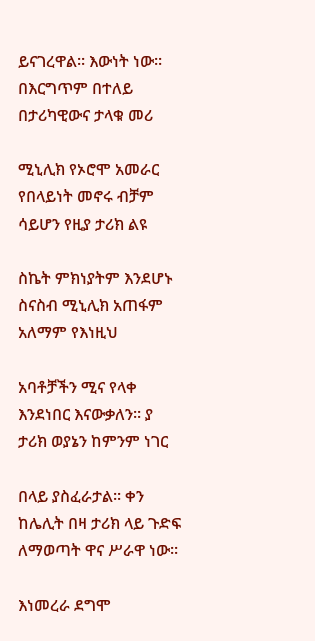ይናገረዋል፡፡ እውነት ነው፡፡ በእርግጥም በተለይ በታሪካዊውና ታላቁ መሪ

ሚኒሊክ የኦሮሞ አመራር የበላይነት መኖሩ ብቻም ሳይሆን የዚያ ታሪክ ልዩ

ስኬት ምክነያትም እንደሆኑ ስናስብ ሚኒሊክ አጠፋም አለማም የእነዚህ

አባቶቻችን ሚና የላቀ እንደነበር እናውቃለን፡፡ ያ ታሪክ ወያኔን ከምንም ነገር

በላይ ያስፈራታል፡፡ ቀን ከሌሊት በዛ ታሪክ ላይ ጉድፍ ለማወጣት ዋና ሥራዋ ነው፡፡

እነመረራ ደግሞ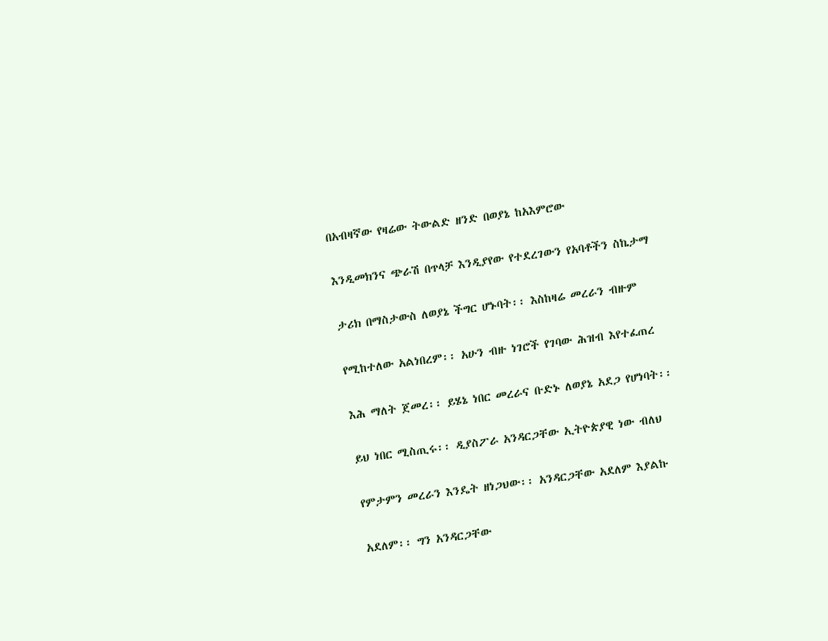በአብዛኛው የዛሬው ትውልድ ዘንድ በወያኔ ከአእምሮው

እንዲመክንና ጭራሽ በጥላቻ እንዲያየው የተደረገውን የአባቶችን ስኬታማ

ታሪክ በማስታውስ ለወያኔ ችግር ሆኑባት፡፡ እስከዛሬ መረራን ብዙም

የሚከተለው አልነበረም፡፡ አሁን ብዙ ነገሮች የገባው ሕዝብ እየተፈጠረ

እሕ ማለት ጀመረ፡፡ ይሄኔ ነበር መረራና ቡድኑ ለወያኔ አደጋ የሆነባት፡፡

ይህ ነበር ሚስጢሩ፡፡ ዲያስፖራ አንዳርጋቸው ኢትዮጵያዊ ነው ብለህ

የምታምን መረራን እንዴት ዘነጋህው፡፡ አንዳርጋቸው አደለም እያልኩ

አደለም፡፡ ግን አንዳርጋቸው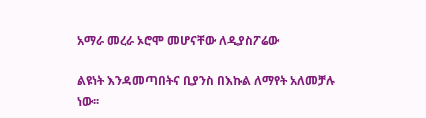አማራ መረራ ኦሮሞ መሆናቸው ለዲያስፖሬው

ልዩነት እንዳመጣበትና ቢያንስ በእኩል ለማየት አለመቻሉ ነው፡፡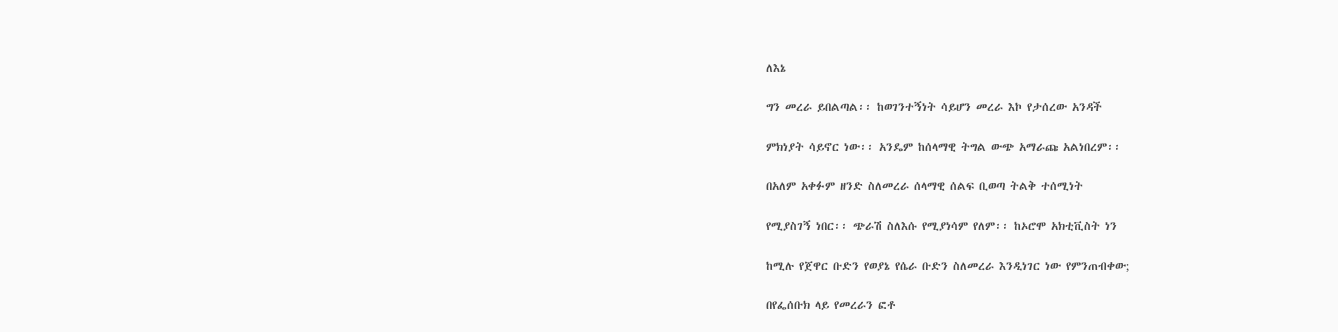ለእኔ

ግን መረራ ይበልጣል፡፡ ከወገንተኝነት ሳይሆን መረራ እኮ የታሰረው አንዳች

ምክነያት ሳይኖር ነው፡፡ አንዴም ከሰላማዊ ትግል ውጭ አማራጩ አልነበረም፡፡

በአለም አቀፉም ዘንድ ስለመረራ ሰላማዊ ሰልፍ ቢወጣ ትልቅ ተሰሚነት

የሚያስገኝ ነበር፡፡ ጭራሽ ስለእሱ የሚያነሳም የለም፡፡ ከኦሮሞ አክቲቪስት ነን

ከሚሉ የጀዋር ቡድን የወያኔ የሴራ ቡድን ስለመረራ እንዲነገር ነው የምንጠብቀው;

በየፌሰቡክ ላይ የመረራን ፎቶ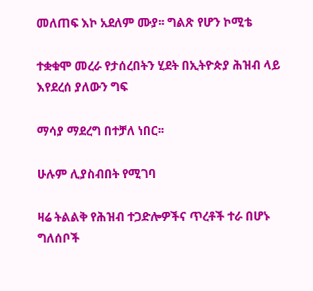መለጠፍ እኮ አደለም ሙያ፡፡ ግልጽ የሆን ኮሚቴ

ተቋቁሞ መረራ የታሰረበትን ሂደት በኢትዮጵያ ሕዝብ ላይ እየደረሰ ያለውን ግፍ

ማሳያ ማደረግ በተቻለ ነበር፡፡

ሁሉም ሊያስብበት የሚገባ

ዛሬ ትልልቅ የሕዝብ ተጋድሎዎችና ጥረቶች ተራ በሆኑ ግለሰቦች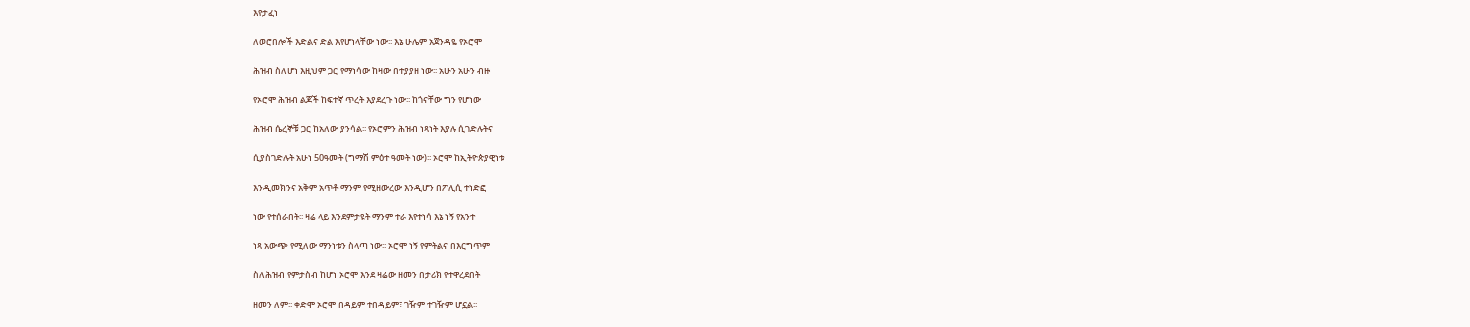እየታፈነ

ለወሮበሎች እድልና ድል እየሆነላቸው ነው፡፡ እኔ ሁሌም አጀንዳዬ የኦሮሞ

ሕዝብ ስለሆነ እዚህም ጋር የማነሳው ከዛው በተያያዘ ነው፡፡ አሁን አሁን ብዙ

የኦሮሞ ሕዝብ ልጆች ከፍተኛ ጥረት እያደረጉ ነው፡፡ ከጎናቸው ግን የሆነው

ሕዝብ ሴረኞቹ ጋር ከአለው ያንሳል፡፡ የኦሮምን ሕዝብ ነጻነት እያሉ ሲገድሉትና

ሲያስገድሉት አሁነ 50ዓመት (ግማሽ ምዕተ ዓመት ነው)፡፡ ኦሮሞ ከኢትዮጵያዊነቱ

እንዲመክንና አቅም አጥቶ ማንም የሚዘውረው እንዲሆን በፖሊሲ ተነድፎ

ነው የተሰራበት፡፡ ዛሬ ላይ እንደምታዩት ማንም ተራ እየተነሳ እኔ ነኝ የአንተ

ነጻ አውጭ የሚለው ማንነቱን ስላጣ ነው፡፡ ኦሮሞ ነኝ የምትልና በእርግጥም

ስለሕዝብ የምታስብ ከሆነ ኦሮሞ እንደ ዛሬው ዘመን በታሪክ የተዋረደበት

ዘመን ለም፡፡ ቀድሞ ኦሮሞ በዳይም ተበዳይም፣ ገዥም ተገዥም ሆኗል፡፡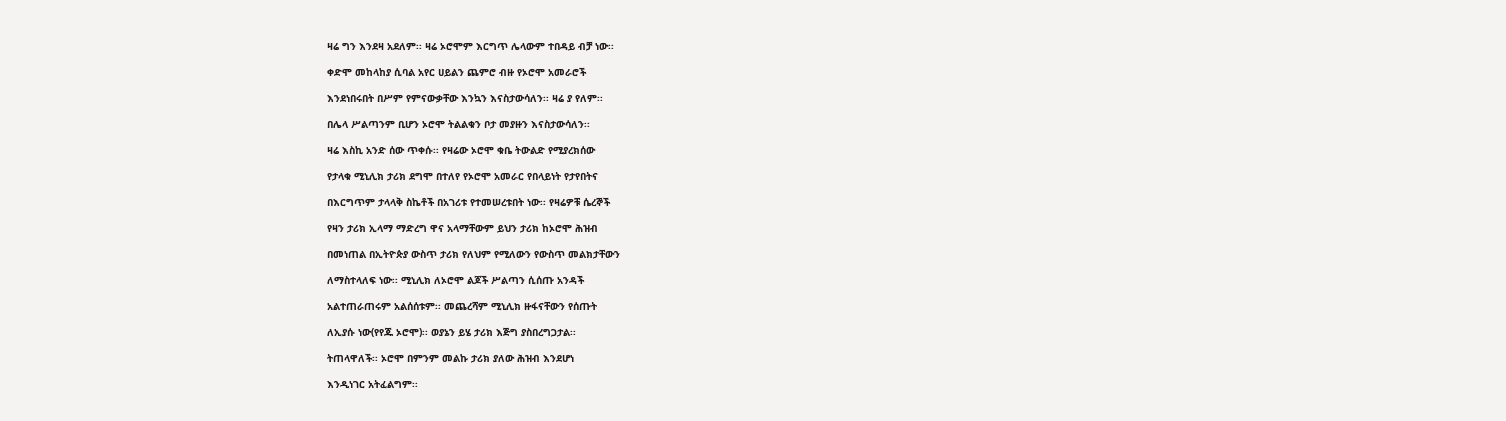ዛሬ ግን እንደዛ አደለም፡፡ ዛሬ ኦሮሞም እርግጥ ሌላውም ተበዳይ ብቻ ነው፡፡

ቀድሞ መከላከያ ሲባል አየር ሀይልን ጨምሮ ብዙ የኦሮሞ አመራሮች

እንደነበሩበት በሥም የምናውቃቸው እንኳን እናስታውሳለን፡፡ ዛሬ ያ የለም፡፡

በሌላ ሥልጣንም ቢሆን ኦሮሞ ትልልቁን ቦታ መያዙን እናስታውሳለን፡፡

ዛሬ እስኪ አንድ ሰው ጥቀሱ፡፡ የዛሬው ኦሮሞ ቁቤ ትውልድ የሚያረክሰው

የታላቁ ሚኒሊክ ታሪክ ደግሞ በተለየ የኦሮሞ አመራር የበላይነት የታየበትና

በእርግጥም ታላላቅ ስኬቶች በአገሪቱ የተመሠረቱበት ነው፡፡ የዛሬዎቹ ሴረኞች

የዛን ታሪክ ኢላማ ማድረግ ዋና አላማቸውም ይህን ታሪክ ከኦሮሞ ሕዝብ

በመነጠል በኢትዮጵያ ውስጥ ታሪክ የለህም የሚለውን የውስጥ መልክታቸውን

ለማስተላለፍ ነው፡፡ ሚኒሊክ ለኦሮሞ ልጆች ሥልጣን ሲሰጡ አንዳች

አልተጠራጠሩም አልሰሰቱም፡፡ መጨረሻም ሚኒሊክ ዙፋናቸውን የሰጡት

ለኢያሱ ነው(የየጁ ኦሮሞ)፡፡ ወያኔን ይሄ ታሪክ እጅግ ያስበረግጋታል፡፡

ትጠላዋለች፡፡ ኦሮሞ በምንም መልኩ ታሪክ ያለው ሕዝብ እንደሆነ

እንዲነገር አትፈልግም፡፡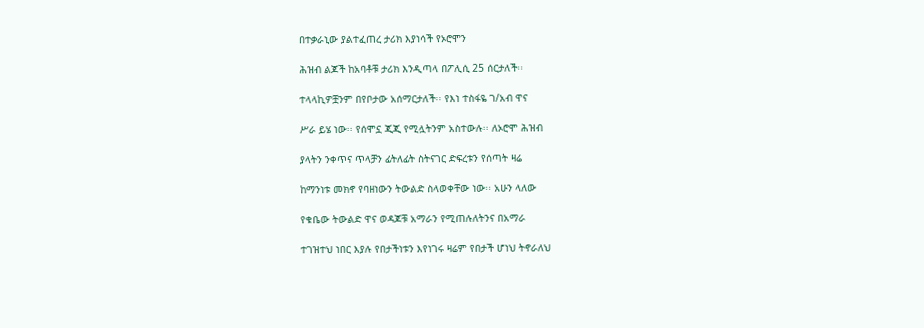በተቃራኒው ያልተፈጠረ ታሪክ እያነሳች የኦሮሞን

ሕዝብ ልጆች ከአባቶቹ ታሪክ እንዲጣላ በፖሊሲ 25 ሰርታለች፡፡

ተላላኪዎቿንም በየቦታው አሰማርታለች፡፡ የእነ ተስፋዬ ገ/አብ ዋና

ሥራ ይሄ ነው፡፡ የሰሞኗ ጂጂ የሚሏትንም አስተውሉ፡፡ ለኦሮሞ ሕዝብ

ያላትን ንቀጥና ጥላቻን ፊትለፊት ስትናገር ድፍረቱን የሰጣት ዛሬ

ከማንነቱ መክኖ የባዘነውን ትውልድ ስላወቀቸው ነው፡፡ አሁን ላለው

የቁቤው ትውልድ ዋና ወዳጆቹ አማራን የሚጠሉለትንና በአማራ

ተገዝተህ ነበር እያሉ የበታችነቱን እየነገሩ ዛሬም የበታች ሆነህ ትኖራለህ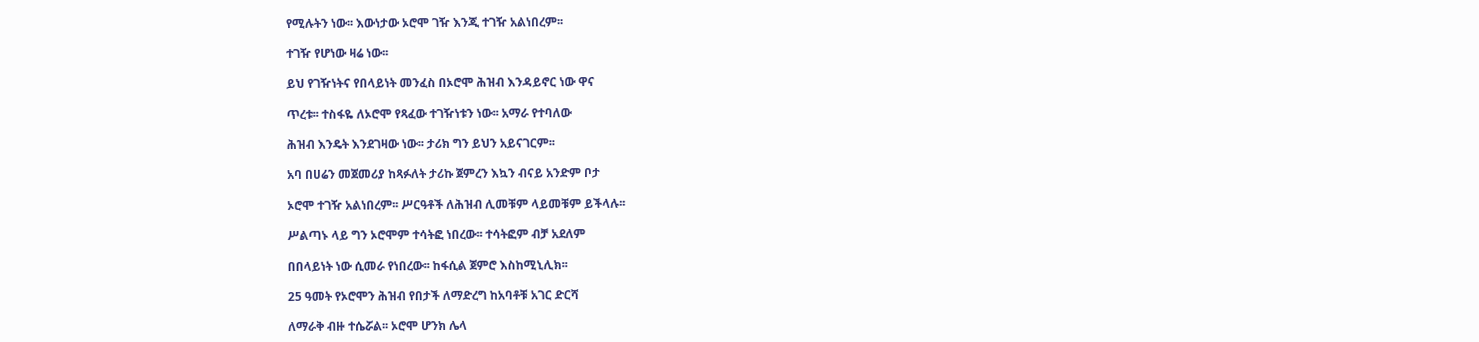የሚሉትን ነው፡፡ እውነታው ኦሮሞ ገዥ እንጂ ተገዥ አልነበረም፡፡

ተገዥ የሆነው ዛሬ ነው፡፡

ይህ የገዥነትና የበላይነት መንፈስ በኦሮሞ ሕዝብ እንዳይኖር ነው ዋና

ጥረቱ፡፡ ተስፋዬ ለኦሮሞ የጻፈው ተገዥነቱን ነው፡፡ አማራ የተባለው

ሕዝብ እንዴት እንደገዛው ነው፡፡ ታሪክ ግን ይህን አይናገርም፡፡

አባ በሀሬን መጀመሪያ ከጻፉለት ታሪኩ ጀምረን እኳን ብናይ አንድም ቦታ

ኦሮሞ ተገዥ አልነበረም፡፡ ሥርዓቶች ለሕዝብ ሊመቹም ላይመቹም ይችላሉ፡፡

ሥልጣኑ ላይ ግን ኦሮሞም ተሳትፎ ነበረው፡፡ ተሳትፎም ብቻ አደለም

በበላይነት ነው ሲመራ የነበረው፡፡ ከፋሲል ጀምሮ እስከሚኒሊክ፡፡

25 ዓመት የኦሮሞን ሕዝብ የበታች ለማድረግ ከአባቶቹ አገር ድርሻ

ለማራቅ ብዙ ተሴሯል፡፡ ኦሮሞ ሆንክ ሌላ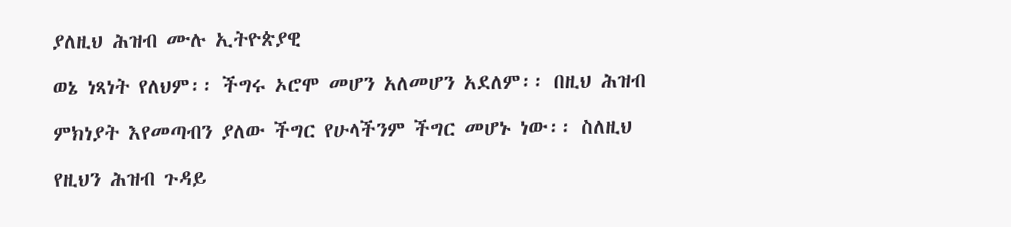ያለዚህ ሕዝብ ሙሉ ኢትዮጵያዊ

ወኔ ነጻነት የለህም፡፡ ችግሩ ኦሮሞ መሆን አለመሆን አደለም፡፡ በዚህ ሕዝብ

ምክነያት እየመጣብን ያለው ችግር የሁላችንም ችግር መሆኑ ነው፡፡ ስለዚህ

የዚህን ሕዝብ ጉዳይ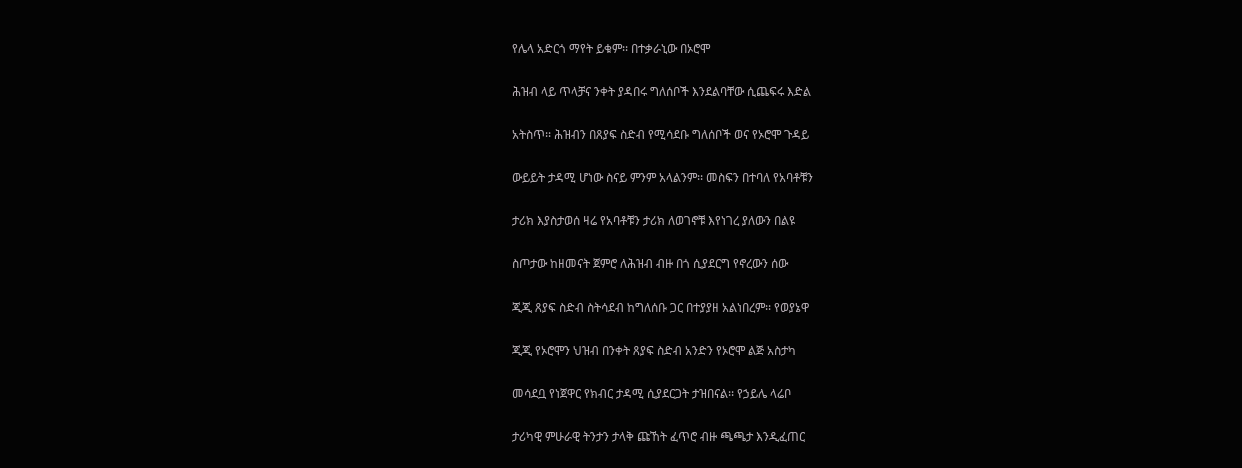የሌላ አድርጎ ማየት ይቁም፡፡ በተቃራኒው በኦሮሞ

ሕዝብ ላይ ጥላቻና ንቀት ያዳበሩ ግለሰቦች እንደልባቸው ሲጨፍሩ እድል

አትስጥ፡፡ ሕዝብን በጸያፍ ስድብ የሚሳደቡ ግለሰቦች ወና የኦሮሞ ጉዳይ

ውይይት ታዳሚ ሆነው ስናይ ምንም አላልንም፡፡ መስፍን በተባለ የአባቶቹን

ታሪክ እያስታወሰ ዛሬ የአባቶቹን ታሪክ ለወገኖቹ እየነገረ ያለውን በልዩ

ስጦታው ከዘመናት ጀምሮ ለሕዝብ ብዙ በጎ ሲያደርግ የኖረውን ሰው

ጂጂ ጸያፍ ስድብ ስትሳደብ ከግለሰቡ ጋር በተያያዘ አልነበረም፡፡ የወያኔዋ

ጂጂ የኦሮሞን ህዝብ በንቀት ጸያፍ ስድብ አንድን የኦሮሞ ልጅ አስታካ

መሳደቧ የነጀዋር የክብር ታዳሚ ሲያደርጋት ታዝበናል፡፡ የኃይሌ ላሬቦ

ታሪካዊ ምሁራዊ ትንታን ታላቅ ጩኸት ፈጥሮ ብዙ ጫጫታ እንዲፈጠር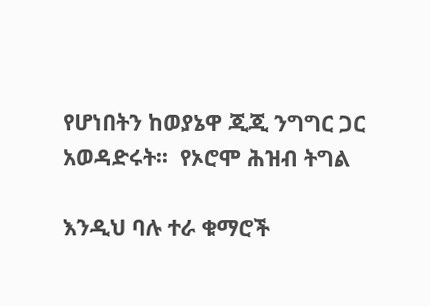የሆነበትን ከወያኔዋ ጂጂ ንግግር ጋር አወዳድሩት፡፡  የኦሮሞ ሕዝብ ትግል

እንዲህ ባሉ ተራ ቁማሮች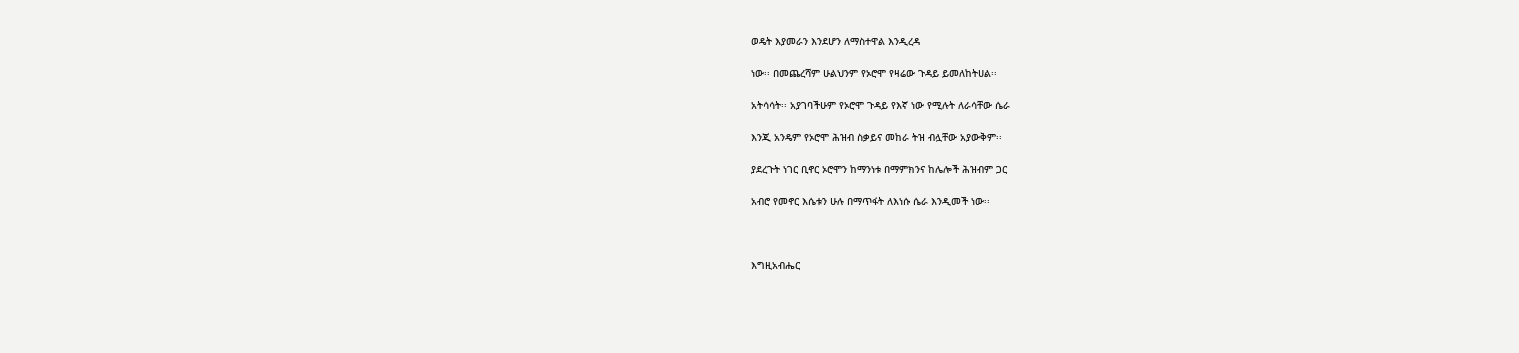ወዴት እያመራን እንደሆን ለማስተዋል እንዲረዳ

ነው፡፡ በመጨረሻም ሁልህንም የኦሮሞ የዛሬው ጉዳይ ይመለከትሀል፡፡

አትሳሳት፡፡ አያገባችሁም የኦሮሞ ጉዳይ የእኛ ነው የሚሉት ለራሳቸው ሴራ

እንጂ አንዴም የኦሮሞ ሕዝብ ስቃይና መከራ ትዝ ብሏቸው አያውቅም፡፡

ያደረጉት ነገር ቢኖር ኦሮሞን ከማንነቱ በማምክንና ከሌሎች ሕዝብም ጋር

አብሮ የመኖር እሴቱን ሁሉ በማጥፋት ለእነሱ ሴራ እንዲመች ነው፡፡



እግዚአብሔር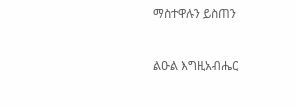ማስተዋሉን ይስጠን



ልዑል እግዚአብሔር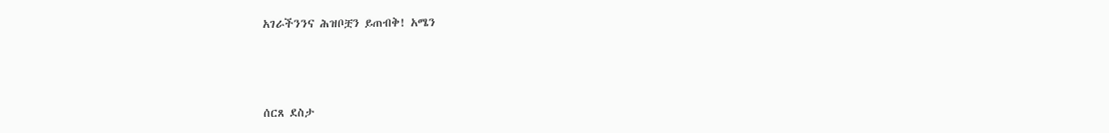አገራችንንና ሕዝቦቿን ይጠብቅ! አሜን



ሰርጸ ደስታ